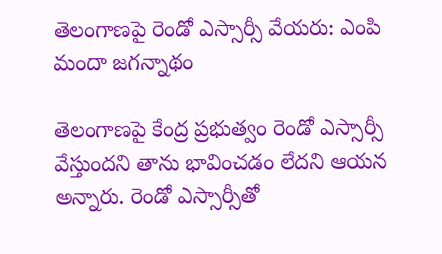తెలంగాణపై రెండో ఎస్సార్సీ వేయరు: ఎంపి మందా జగన్నాథం

తెలంగాణపై కేంద్ర ప్రభుత్వం రెండో ఎస్సార్సీ వేస్తుందని తాను భావించడం లేదని ఆయన అన్నారు. రెండో ఎస్సార్సీతో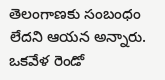తెలంగాణకు సంబంధం లేదని ఆయన అన్నారు. ఒకవేళ రెండో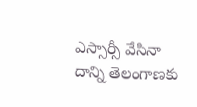ఎస్సార్సీ వేసినా దాన్ని తెలంగాణకు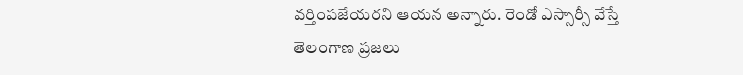వర్తింపజేయరని ఆయన అన్నారు. రెండో ఎస్సార్సీ వేస్తే తెలంగాణ ప్రజలు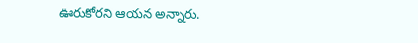ఊరుకోరని ఆయన అన్నారు.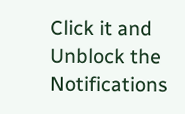Click it and Unblock the Notifications